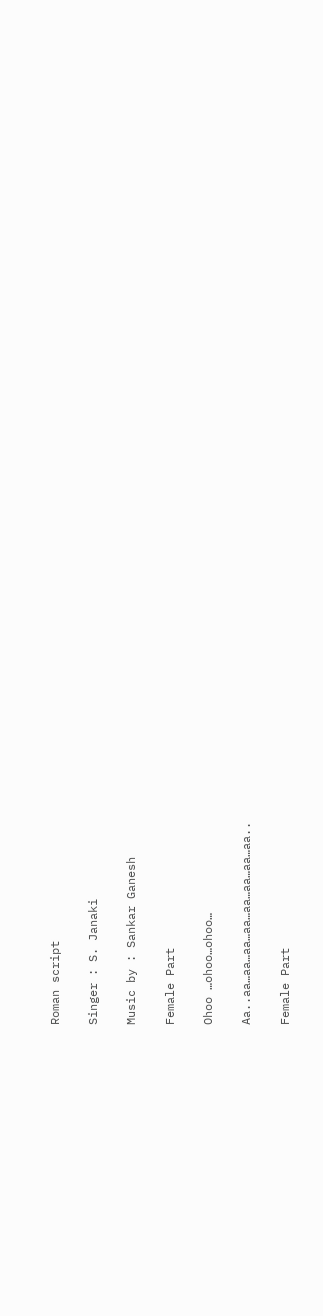Roman script

Singer : S. Janaki

Music by : Sankar Ganesh

Female Part

Ohoo …ohoo…ohoo…

Aa..aa…aa…aa…aa…aa…aa…aa…aa..

Female Part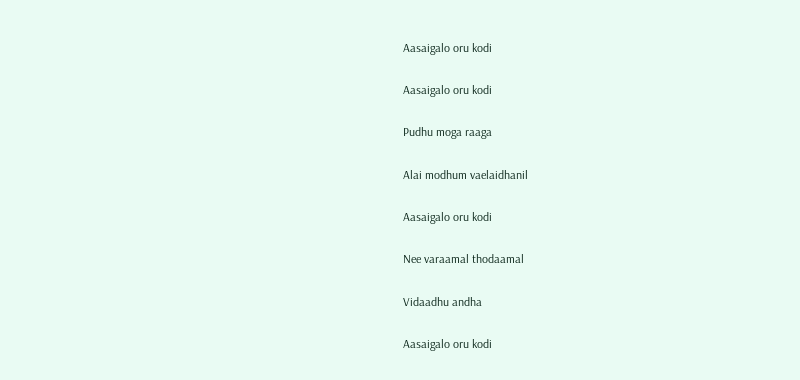Aasaigalo oru kodi

Aasaigalo oru kodi

Pudhu moga raaga

Alai modhum vaelaidhanil

Aasaigalo oru kodi

Nee varaamal thodaamal

Vidaadhu andha

Aasaigalo oru kodi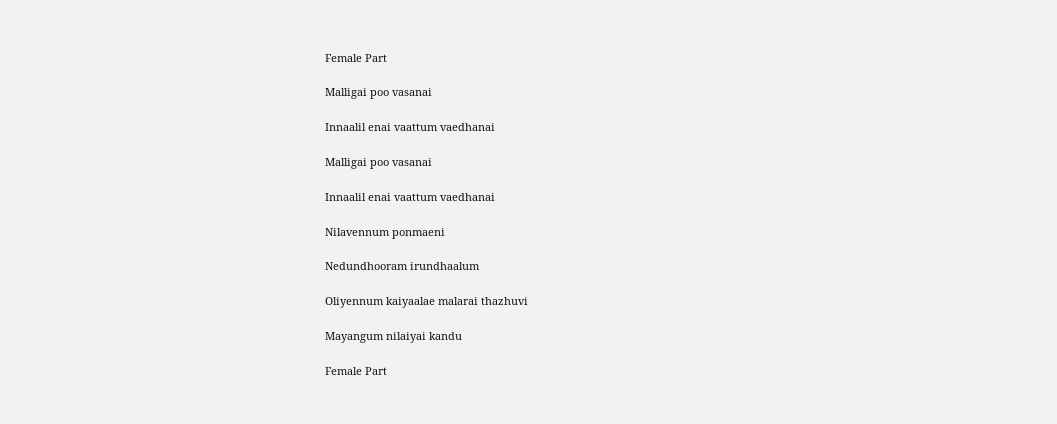Female Part

Malligai poo vasanai

Innaalil enai vaattum vaedhanai

Malligai poo vasanai

Innaalil enai vaattum vaedhanai

Nilavennum ponmaeni

Nedundhooram irundhaalum

Oliyennum kaiyaalae malarai thazhuvi

Mayangum nilaiyai kandu

Female Part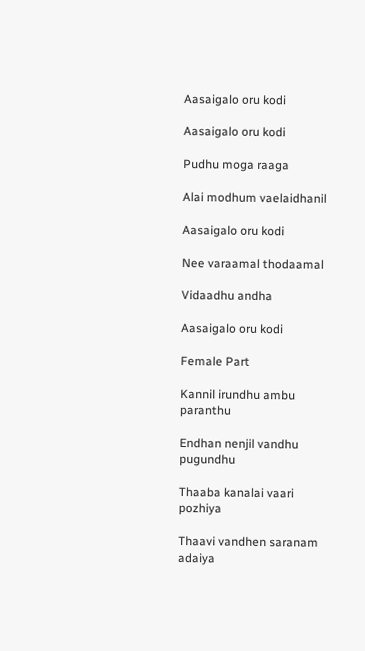Aasaigalo oru kodi

Aasaigalo oru kodi

Pudhu moga raaga

Alai modhum vaelaidhanil

Aasaigalo oru kodi

Nee varaamal thodaamal

Vidaadhu andha

Aasaigalo oru kodi

Female Part

Kannil irundhu ambu paranthu

Endhan nenjil vandhu pugundhu

Thaaba kanalai vaari pozhiya

Thaavi vandhen saranam adaiya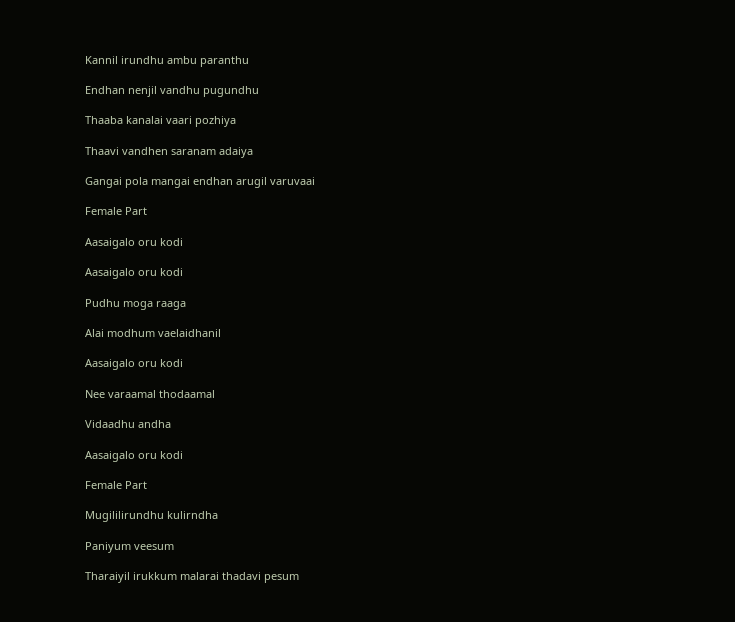Kannil irundhu ambu paranthu

Endhan nenjil vandhu pugundhu

Thaaba kanalai vaari pozhiya

Thaavi vandhen saranam adaiya

Gangai pola mangai endhan arugil varuvaai

Female Part

Aasaigalo oru kodi

Aasaigalo oru kodi

Pudhu moga raaga

Alai modhum vaelaidhanil

Aasaigalo oru kodi

Nee varaamal thodaamal

Vidaadhu andha

Aasaigalo oru kodi

Female Part

Mugililirundhu kulirndha

Paniyum veesum

Tharaiyil irukkum malarai thadavi pesum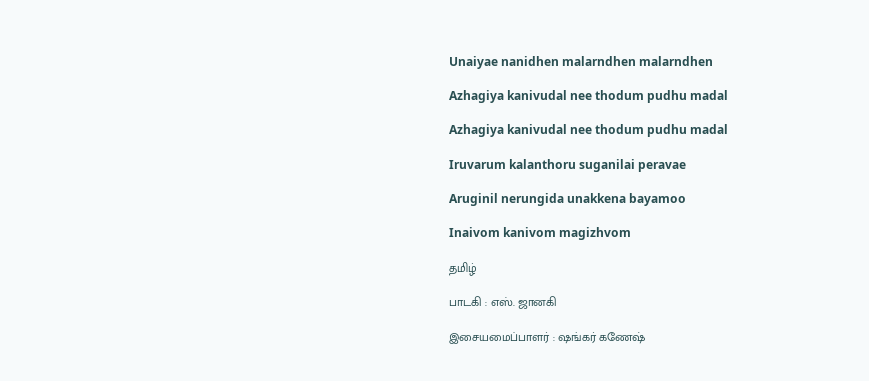Unaiyae nanidhen malarndhen malarndhen

Azhagiya kanivudal nee thodum pudhu madal

Azhagiya kanivudal nee thodum pudhu madal

Iruvarum kalanthoru suganilai peravae

Aruginil nerungida unakkena bayamoo

Inaivom kanivom magizhvom

தமிழ்

பாடகி : எஸ். ஜானகி

இசையமைப்பாளர் : ஷங்கர் கணேஷ்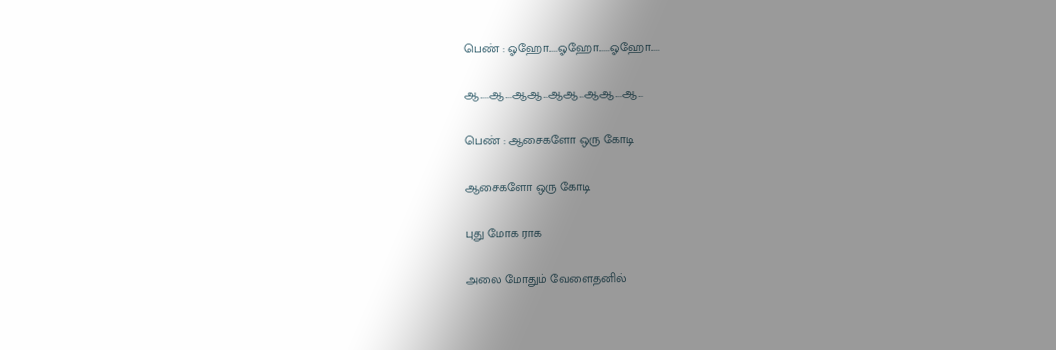பெண் : ஓஹோ.....ஓஹோ......ஓஹோ.....

ஆ.....ஆ....ஆஆ...ஆஆ...ஆஆ....ஆ...

பெண் : ஆசைகளோ ஒரு கோடி

ஆசைகளோ ஒரு கோடி

புது மோக ராக

அலை மோதும் வேளைதனில்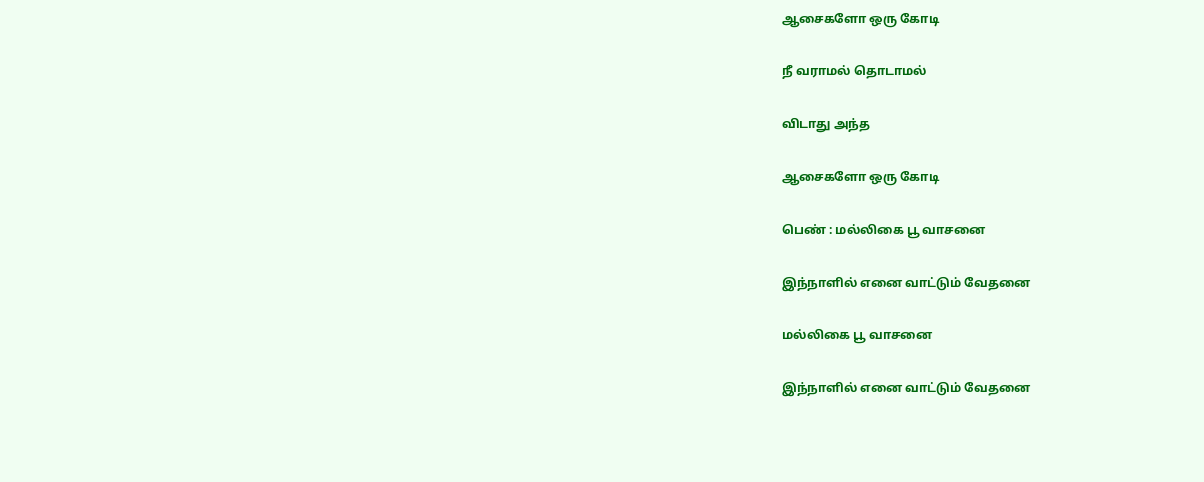ஆசைகளோ ஒரு கோடி

நீ வராமல் தொடாமல்

விடாது அந்த

ஆசைகளோ ஒரு கோடி

பெண் : மல்லிகை பூ வாசனை

இந்நாளில் எனை வாட்டும் வேதனை

மல்லிகை பூ வாசனை

இந்நாளில் எனை வாட்டும் வேதனை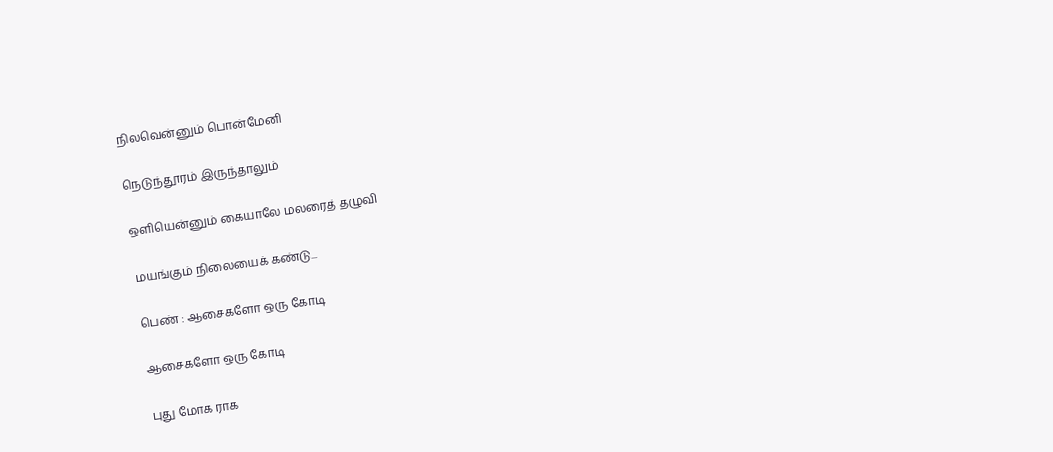நிலவென்னும் பொன்மேனி

நெடுந்தூரம் இருந்தாலும்

ஒளியென்னும் கையாலே மலரைத் தழுவி

மயங்கும் நிலையைக் கண்டு...

பெண் : ஆசைகளோ ஒரு கோடி

ஆசைகளோ ஒரு கோடி

புது மோக ராக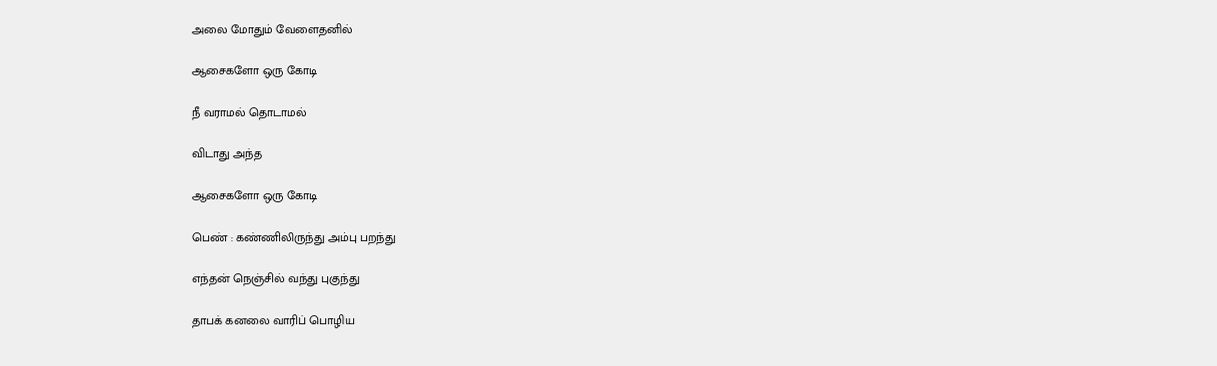அலை மோதும் வேளைதனில்

ஆசைகளோ ஒரு கோடி

நீ வராமல் தொடாமல்

விடாது அந்த

ஆசைகளோ ஒரு கோடி

பெண் : கண்ணிலிருந்து அம்பு பறந்து

எந்தன் நெஞ்சில் வந்து புகுந்து

தாபக் கனலை வாரிப் பொழிய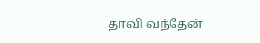தாவி வந்தேன்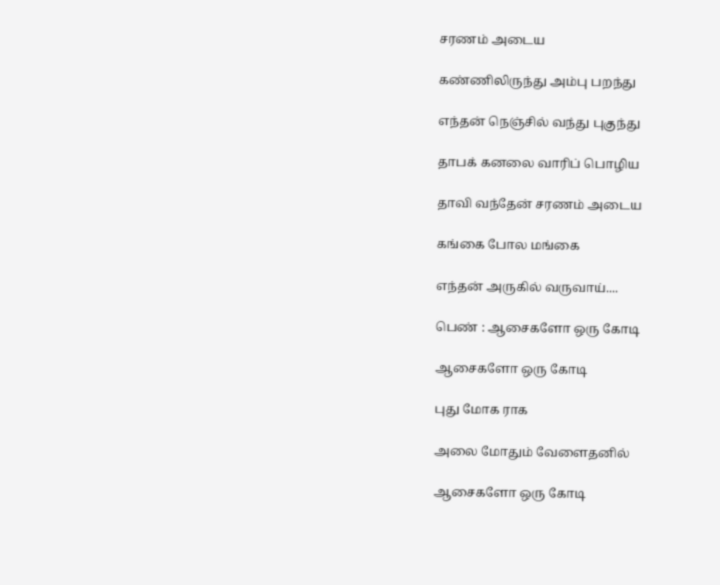சரணம் அடைய

கண்ணிலிருந்து அம்பு பறந்து

எந்தன் நெஞ்சில் வந்து புகுந்து

தாபக் கனலை வாரிப் பொழிய

தாவி வந்தேன் சரணம் அடைய

கங்கை போல மங்கை

எந்தன் அருகில் வருவாய்....

பெண் : ஆசைகளோ ஒரு கோடி

ஆசைகளோ ஒரு கோடி

புது மோக ராக

அலை மோதும் வேளைதனில்

ஆசைகளோ ஒரு கோடி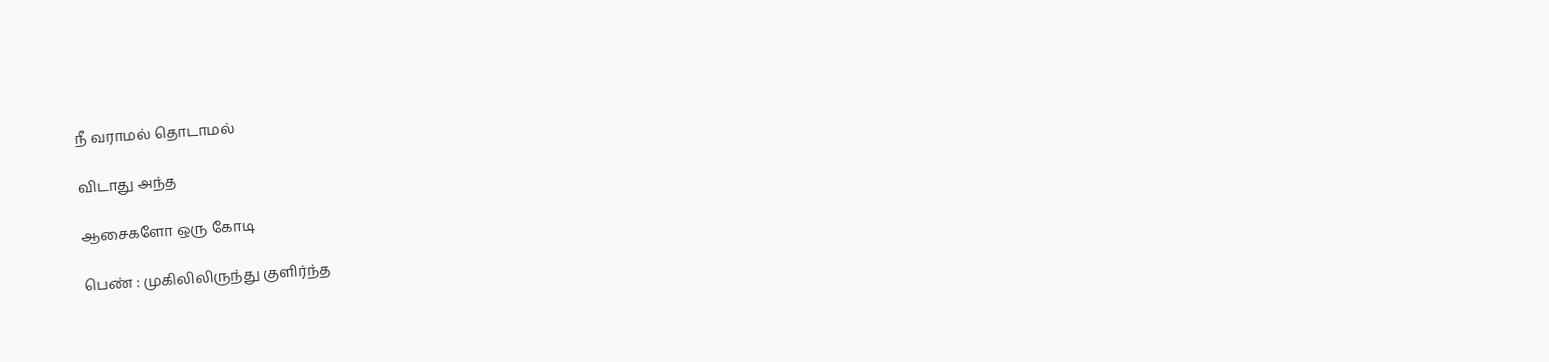நீ வராமல் தொடாமல்

விடாது அந்த

ஆசைகளோ ஒரு கோடி

பெண் : முகிலிலிருந்து குளிர்ந்த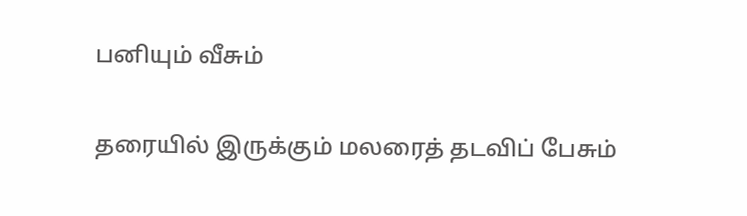பனியும் வீசும்

தரையில் இருக்கும் மலரைத் தடவிப் பேசும்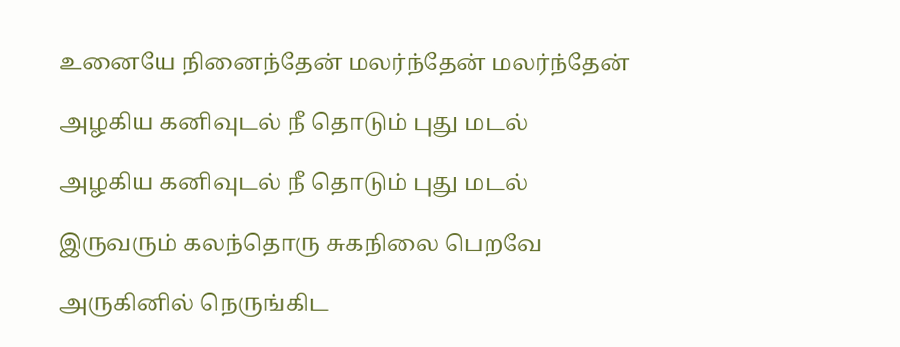உனையே நினைந்தேன் மலர்ந்தேன் மலர்ந்தேன்

அழகிய கனிவுடல் நீ தொடும் புது மடல்

அழகிய கனிவுடல் நீ தொடும் புது மடல்

இருவரும் கலந்தொரு சுகநிலை பெறவே

அருகினில் நெருங்கிட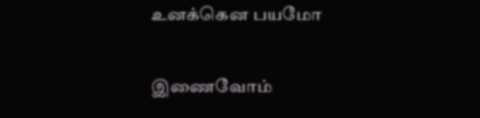உனக்கென பயமோ

இணைவோம்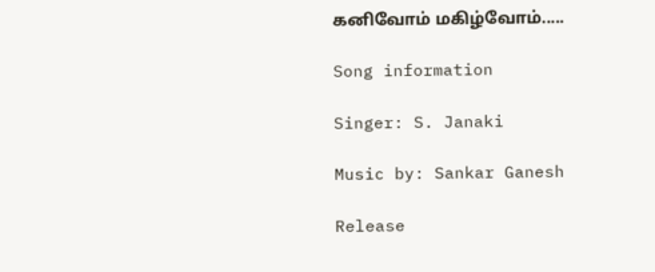கனிவோம் மகிழ்வோம்.....

Song information

Singer: S. Janaki

Music by: Sankar Ganesh

Release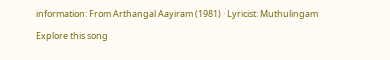information: From Arthangal Aayiram (1981) · Lyricist: Muthulingam

Explore this song